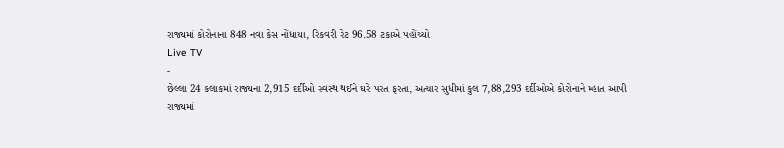રાજ્યમાં કોરોનાના 848 નવા કેસ નોંધાયા, રિકવરી રેટ 96.58 ટકાએ પહોંચ્યો
Live TV
-
છેલ્લા 24 કલાકમાં રાજ્યના 2,915 દર્દીઓ સ્વસ્થ થઈને ઘરે પરત ફરતા, અત્યાર સુધીમાં કુલ 7,88,293 દર્દીઓએ કોરોનાને મ્હાત આપી
રાજ્યમાં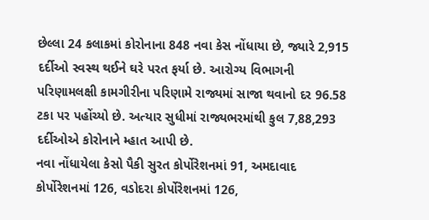છેલ્લા 24 કલાકમાં કોરોનાના 848 નવા કેસ નોંધાયા છે, જ્યારે 2,915 દર્દીઓ સ્વસ્થ થઈને ઘરે પરત ફર્યા છે. આરોગ્ય વિભાગની પરિણામલક્ષી કામગીરીના પરિણામે રાજ્યમાં સાજા થવાનો દર 96.58 ટકા પર પહોંચ્યો છે. અત્યાર સુધીમાં રાજ્યભરમાંથી કુલ 7,88,293 દર્દીઓએ કોરોનાને મ્હાત આપી છે.
નવા નોંધાયેલા કેસો પૈકી સુરત કોર્પોરેશનમાં 91, અમદાવાદ કોર્પોરેશનમાં 126, વડોદરા કોર્પોરેશનમાં 126,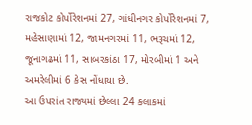રાજકોટ કોર્પોરેશનમાં 27, ગાંધીનગર કોર્પોરેશનમાં 7, મહેસાણામાં 12, જામનગરમાં 11, ભરૂચમાં 12, જૂનાગઢમાં 11, સાબરકાંઠા 17, મોરબીમાં 1 અને અમરેલીમાં 6 કેસ નોંધાયા છે.
આ ઉપરાંત રાજ્યમાં છેલ્લા 24 કલાકમાં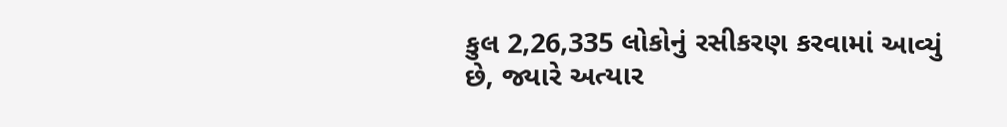કુલ 2,26,335 લોકોનું રસીકરણ કરવામાં આવ્યું છે, જ્યારે અત્યાર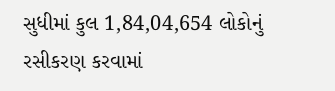સુધીમાં કુલ 1,84,04,654 લોકોનું રસીકરણ કરવામાં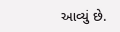આવ્યું છે.